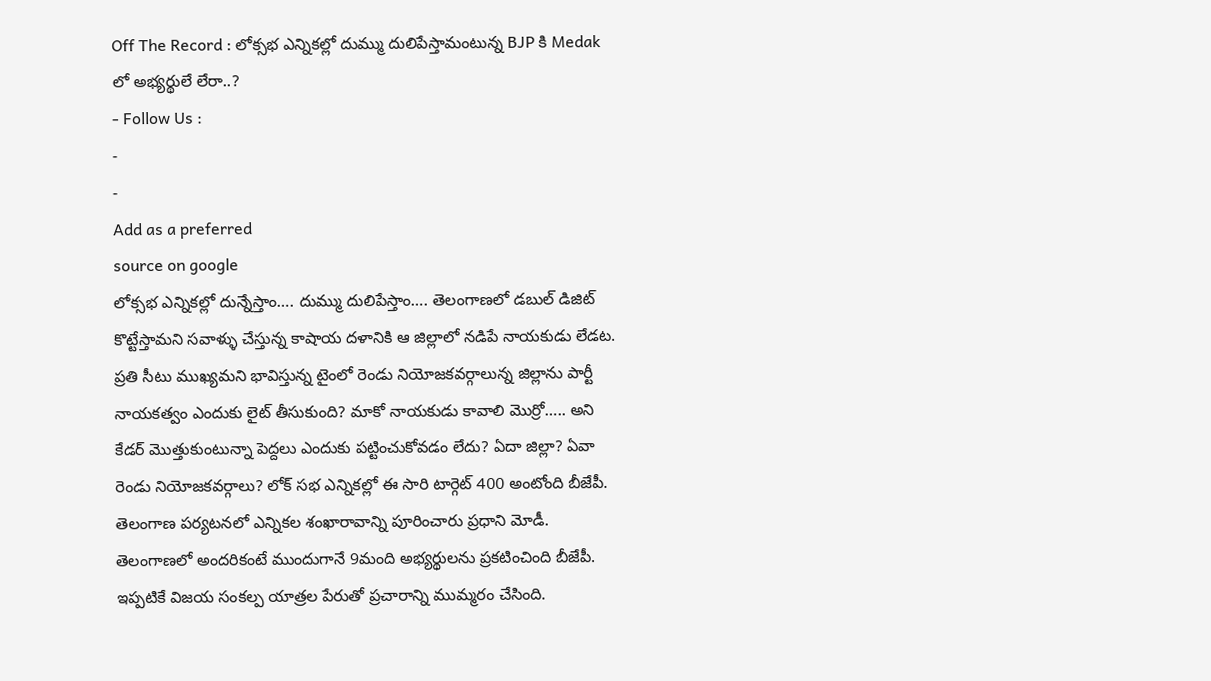Off The Record : లోక్సభ ఎన్నికల్లో దుమ్ము దులిపేస్తామంటున్న BJP కి Medak లో అభ్యర్థులే లేరా..?
- Follow Us :
-
-
Add as a preferred
source on google
లోక్సభ ఎన్నికల్లో దున్నేస్తాం…. దుమ్ము దులిపేస్తాం…. తెలంగాణలో డబుల్ డిజిట్ కొట్టేస్తామని సవాళ్ళు చేస్తున్న కాషాయ దళానికి ఆ జిల్లాలో నడిపే నాయకుడు లేడట. ప్రతి సీటు ముఖ్యమని భావిస్తున్న టైంలో రెండు నియోజకవర్గాలున్న జిల్లాను పార్టీ నాయకత్వం ఎందుకు లైట్ తీసుకుంది? మాకో నాయకుడు కావాలి మొర్రో….. అని కేడర్ మొత్తుకుంటున్నా పెద్దలు ఎందుకు పట్టించుకోవడం లేదు? ఏదా జిల్లా? ఏవా రెండు నియోజకవర్గాలు? లోక్ సభ ఎన్నికల్లో ఈ సారి టార్గెట్ 400 అంటోంది బీజేపీ. తెలంగాణ పర్యటనలో ఎన్నికల శంఖారావాన్ని పూరించారు ప్రధాని మోడీ. తెలంగాణలో అందరికంటే ముందుగానే 9మంది అభ్యర్థులను ప్రకటించింది బీజేపీ. ఇప్పటికే విజయ సంకల్ప యాత్రల పేరుతో ప్రచారాన్ని ముమ్మరం చేసింది.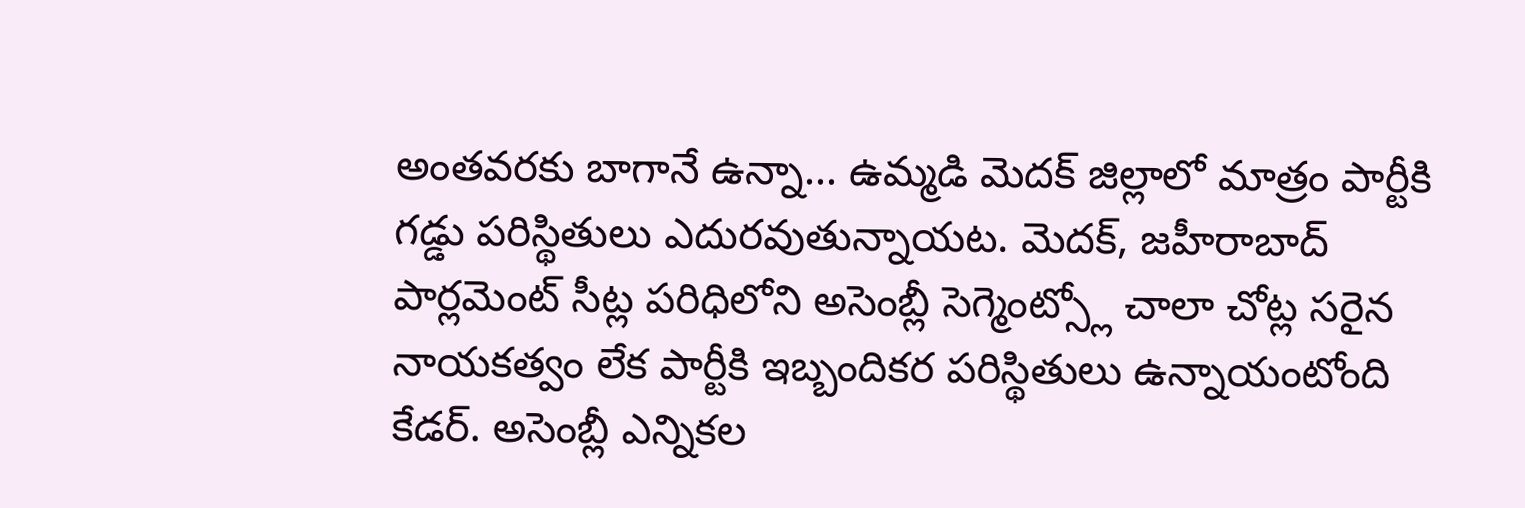అంతవరకు బాగానే ఉన్నా… ఉమ్మడి మెదక్ జిల్లాలో మాత్రం పార్టీకి గడ్డు పరిస్థితులు ఎదురవుతున్నాయట. మెదక్, జహీరాబాద్ పార్లమెంట్ సీట్ల పరిధిలోని అసెంబ్లీ సెగ్మెంట్స్లో చాలా చోట్ల సరైన నాయకత్వం లేక పార్టీకి ఇబ్బందికర పరిస్థితులు ఉన్నాయంటోంది కేడర్. అసెంబ్లీ ఎన్నికల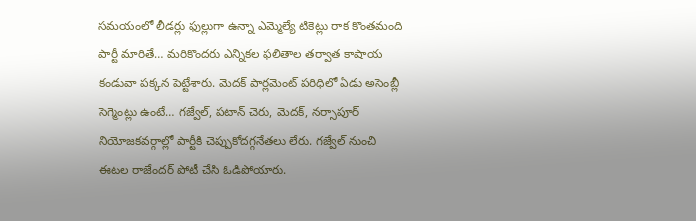సమయంలో లీడర్లు ఫుల్లుగా ఉన్నా ఎమ్మెల్యే టికెట్లు రాక కొంతమంది పార్టీ మారితే… మరికొందరు ఎన్నికల ఫలితాల తర్వాత కాషాయ కండువా పక్కన పెట్టేశారు. మెదక్ పార్లమెంట్ పరిధిలో ఏడు అసెంబ్లీ సెగ్మెంట్లు ఉంటే… గజ్వేల్, పటాన్ చెరు, మెదక్, నర్సాపూర్ నియోజకవర్గాల్లో పార్టీకి చెప్పుకోదగ్గనేతలు లేరు. గజ్వేల్ నుంచి ఈటల రాజేందర్ పోటీ చేసి ఓడిపోయారు.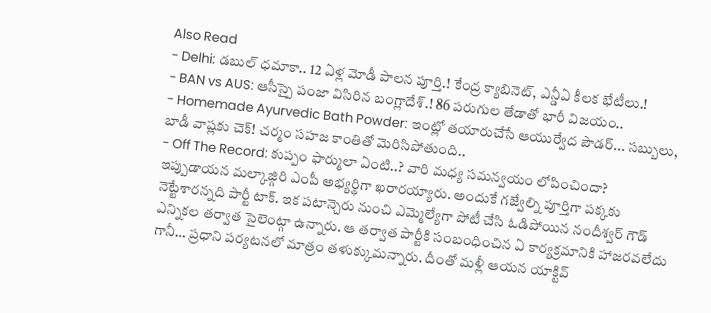Also Read
- Delhi: డబుల్ ధమాకా.. 12 ఏళ్ల మోడీ పాలన పూర్తి.! కేంద్ర క్యాబినెట్, ఎన్డీఏ కీలక భేటీలు.!
- BAN vs AUS: ఆసీస్పై పంజా విసిరిన బంగ్లాదేశ్.! 86 పరుగుల తేడాతో భారీ విజయం..
- Homemade Ayurvedic Bath Powder: ఇంట్లో తయారుచేసే ఆయుర్వేద పౌడర్... సబ్బులు, బాడీ వాష్లకు చెక్! చర్మం సహజ కాంతితో మెరిసిపోతుంది..
- Off The Record: కుప్పం ఫార్ములా ఏంటి..? వారి మధ్య సమన్వయం లోపించిందా?
ఇప్పుడాయన మల్కాజ్గిరి ఎంపీ అభ్యర్థిగా ఖరారయ్యారు. అందుకే గజ్వేల్ని పూర్తిగా పక్కకు నెట్టేశారన్నది పార్టీ టాక్. ఇక పటాన్చెరు నుంచి ఎమ్మెల్యేగా పోటీ చేసి ఓడిపోయిన నందీశ్వర్ గౌడ్ ఎన్నికల తర్వాత సైలెంట్గా ఉన్నారు. ఆ తర్వాత పార్టీకి సంబంధించిన ఏ కార్యక్రమానికి హాజరవలేదు గానీ… ప్రధాని పర్యటనలో మాత్రం తళుక్కుమన్నారు. దీంతో మళ్లీ ఆయన యాక్టివ్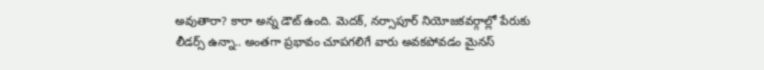అవుతారా? కారా అన్న డౌట్ ఉంది. మెదక్, నర్సాపూర్ నియోజకవర్గాల్లో పేరుకు లీడర్స్ ఉన్నా.. అంతగా ప్రభావం చూపగలిగే వారు అవకపోవడం మైనస్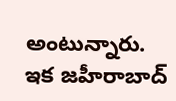అంటున్నారు. ఇక జహీరాబాద్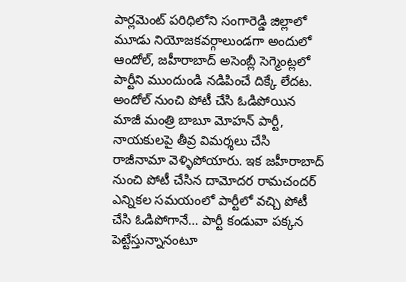పార్లమెంట్ పరిధిలోని సంగారెడ్డి జిల్లాలో మూడు నియోజకవర్గాలుండగా అందులో ఆందోల్, జహీరాబాద్ అసెంబ్లీ సెగ్మెంట్లలో పార్టీని ముందుండి నడిపించే దిక్కే లేదట. అందోల్ నుంచి పోటీ చేసి ఓడిపోయిన మాజీ మంత్రి బాబూ మోహన్ పార్టీ, నాయకులపై తీవ్ర విమర్శలు చేసి రాజీనామా వెళ్ళిపోయారు. ఇక జహీరాబాద్ నుంచి పోటీ చేసిన దామోదర రామచందర్ ఎన్నికల సమయంలో పార్టీలో వచ్చి పోటీ చేసి ఓడిపోగానే… పార్టీ కండువా పక్కన పెట్టేస్తున్నానంటూ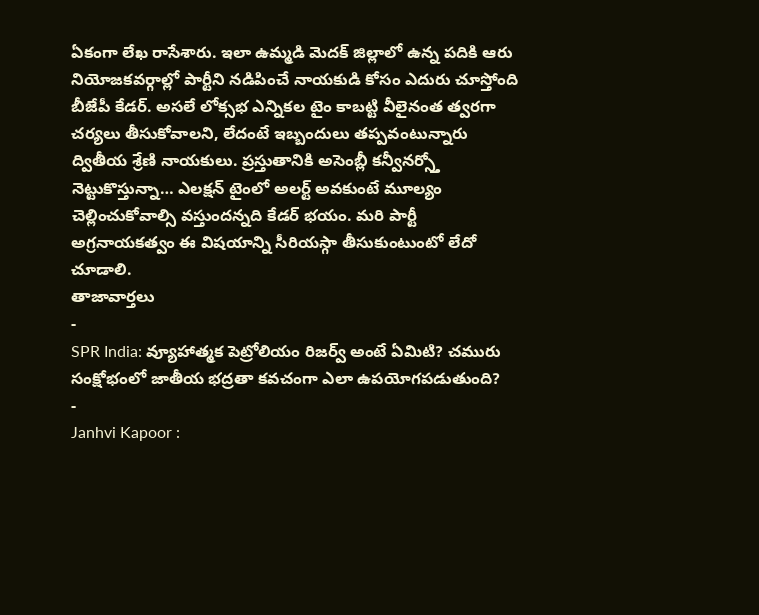ఏకంగా లేఖ రాసేశారు. ఇలా ఉమ్మడి మెదక్ జిల్లాలో ఉన్న పదికి ఆరు నియోజకవర్గాల్లో పార్టీని నడిపించే నాయకుడి కోసం ఎదురు చూస్తోంది బీజేపీ కేడర్. అసలే లోక్సభ ఎన్నికల టైం కాబట్టి వీలైనంత త్వరగా చర్యలు తీసుకోవాలని, లేదంటే ఇబ్బందులు తప్పవంటున్నారు ద్వితీయ శ్రేణి నాయకులు. ప్రస్తుతానికి అసెంబ్లీ కన్వీనర్స్తో నెట్టుకొస్తున్నా… ఎలక్షన్ టైంలో అలర్ట్ అవకుంటే మూల్యం చెల్లించుకోవాల్సి వస్తుందన్నది కేడర్ భయం. మరి పార్టీ అగ్రనాయకత్వం ఈ విషయాన్ని సీరియస్గా తీసుకుంటుంటో లేదో చూడాలి.
తాజావార్తలు
-
SPR India: వ్యూహాత్మక పెట్రోలియం రిజర్వ్ అంటే ఏమిటి? చమురు సంక్షోభంలో జాతీయ భద్రతా కవచంగా ఎలా ఉపయోగపడుతుంది?
-
Janhvi Kapoor :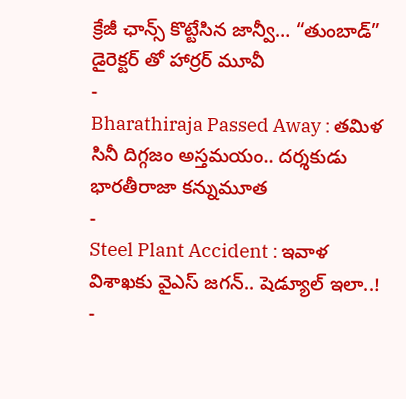క్రేజీ ఛాన్స్ కొట్టేసిన జాన్వీ… “తుంబాడ్” డైరెక్టర్ తో హార్రర్ మూవీ
-
Bharathiraja Passed Away : తమిళ సినీ దిగ్గజం అస్తమయం.. దర్శకుడు భారతీరాజా కన్నుమూత
-
Steel Plant Accident : ఇవాళ విశాఖకు వైఎస్ జగన్.. షెడ్యూల్ ఇలా..!
-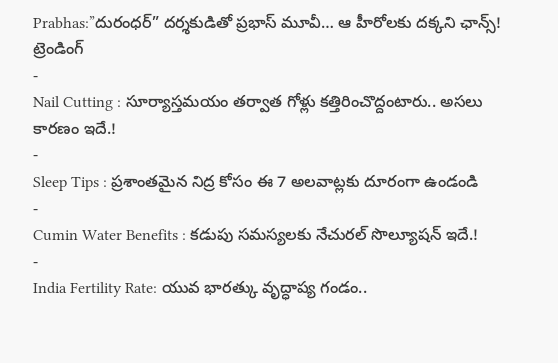Prabhas:”దురంధర్” దర్శకుడితో ప్రభాస్ మూవీ… ఆ హీరోలకు దక్కని ఛాన్స్!
ట్రెండింగ్
-
Nail Cutting : సూర్యాస్తమయం తర్వాత గోళ్లు కత్తిరించొద్దంటారు.. అసలు కారణం ఇదే.!
-
Sleep Tips : ప్రశాంతమైన నిద్ర కోసం ఈ 7 అలవాట్లకు దూరంగా ఉండండి
-
Cumin Water Benefits : కడుపు సమస్యలకు నేచురల్ సొల్యూషన్ ఇదే.!
-
India Fertility Rate: యువ భారత్కు వృద్ధాప్య గండం..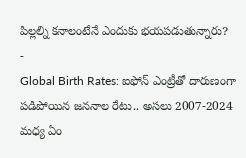పిల్లల్ని కనాలంటేనే ఎందుకు భయపడుతున్నారు?
-
Global Birth Rates: ఐఫోన్ ఎంట్రీతో దారుణంగా పడిపోయిన జననాల రేటు.. అసలు 2007-2024 మధ్య ఏం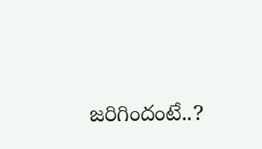జరిగిందంటే..?